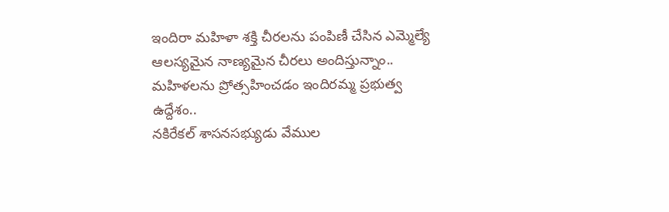ఇందిరా మహిళా శక్తి చీరలను పంపిణీ చేసిన ఎమ్మెల్యే
ఆలస్యమైన నాణ్యమైన చీరలు అందిస్తున్నాం..
మహిళలను ప్రోత్సహించడం ఇందిరమ్మ ప్రభుత్వ ఉద్దేశం..
నకిరేకల్ శాసనసభ్యుడు వేముల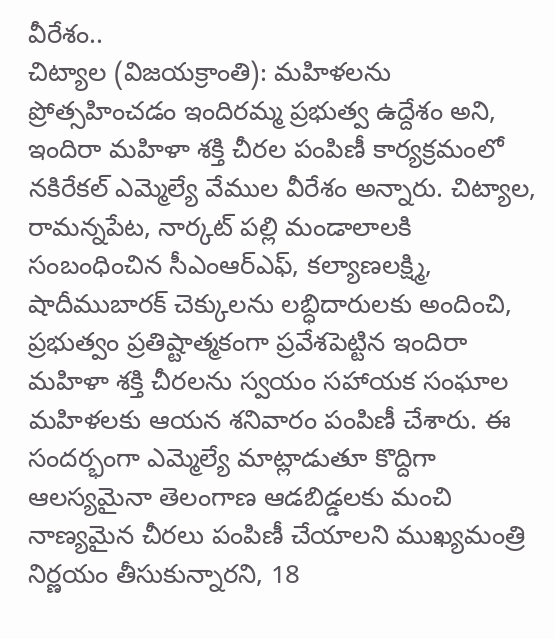వీరేశం..
చిట్యాల (విజయక్రాంతి): మహిళలను ప్రోత్సహించడం ఇందిరమ్మ ప్రభుత్వ ఉద్దేశం అని, ఇందిరా మహిళా శక్తి చీరల పంపిణీ కార్యక్రమంలో నకిరేకల్ ఎమ్మెల్యే వేముల వీరేశం అన్నారు. చిట్యాల, రామన్నపేట, నార్కట్ పల్లి మండాలాలకి సంబంధించిన సీఎంఆర్ఎఫ్, కల్యాణలక్ష్మి, షాదీముబారక్ చెక్కులను లబ్ధిదారులకు అందించి, ప్రభుత్వం ప్రతిష్టాత్మకంగా ప్రవేశపెట్టిన ఇందిరా మహిళా శక్తి చీరలను స్వయం సహాయక సంఘాల మహిళలకు ఆయన శనివారం పంపిణీ చేశారు. ఈ సందర్భంగా ఎమ్మెల్యే మాట్లాడుతూ కొద్దిగా ఆలస్యమైనా తెలంగాణ ఆడబిడ్డలకు మంచి నాణ్యమైన చీరలు పంపిణీ చేయాలని ముఖ్యమంత్రి నిర్ణయం తీసుకున్నారని, 18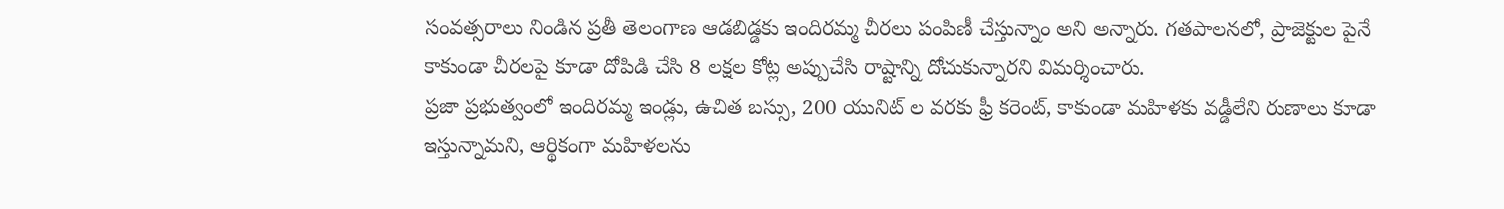సంవత్సరాలు నిండిన ప్రతీ తెలంగాణ ఆడబిడ్డకు ఇందిరమ్మ చీరలు పంపిణీ చేస్తున్నాం అని అన్నారు. గతపాలనలో, ప్రాజెక్టుల పైనే కాకుండా చీరలపై కూడా దోపిడి చేసి 8 లక్షల కోట్ల అప్పుచేసి రాష్టాన్ని దోచుకున్నారని విమర్శించారు.
ప్రజా ప్రభుత్వంలో ఇందిరమ్మ ఇండ్లు, ఉచిత బస్సు, 200 యునిట్ ల వరకు ఫ్రీ కరెంట్, కాకుండా మహిళకు వడ్డీలేని రుణాలు కూడా ఇస్తున్నామని, ఆర్థికంగా మహిళలను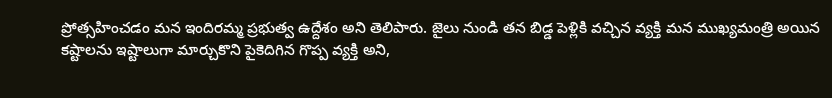ప్రోత్సహించడం మన ఇందిరమ్మ ప్రభుత్వ ఉద్దేశం అని తెలిపారు. జైలు నుండి తన బిడ్డ పెళ్లికి వచ్చిన వ్యక్తి మన ముఖ్యమంత్రి అయిన కష్టాలను ఇష్టాలుగా మార్చుకొని పైకెదిగిన గొప్ప వ్యక్తి అని,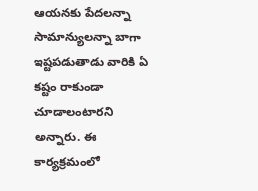ఆయనకు పేదలన్నా సామాన్యులన్నా బాగా ఇష్టపడుతాడు వారికి ఏ కష్టం రాకుండా చూడాలంటారని అన్నారు. ఈ కార్యక్రమంలో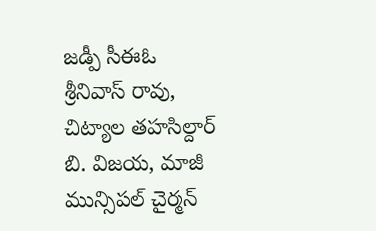జడ్పీ సీఈఓ శ్రీనివాస్ రావు, చిట్యాల తహసిల్దార్ బి. విజయ, మాజీ మున్సిపల్ చైర్మన్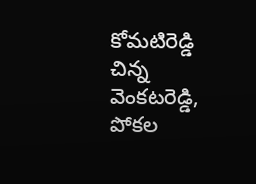కోమటిరెడ్డి చిన్న వెంకటరెడ్డి, పోకల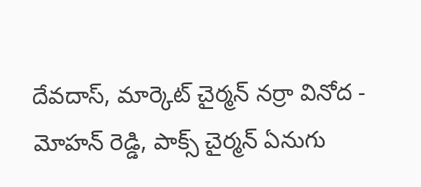దేవదాస్, మార్కెట్ చైర్మన్ నర్రా వినోద - మోహన్ రెడ్డి, పాక్స్ చైర్మన్ ఏనుగు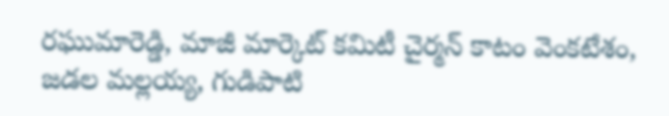రఘుమారెడ్డి, మాజీ మార్కెట్ కమిటీ చైర్మన్ కాటం వెంకటేశం, జడల మల్లయ్య, గుడిపాటి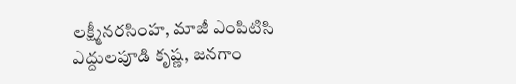లక్ష్మీనరసింహ, మాజీ ఎంపిటిసి ఎద్దులపూడి కృష్ణ, జనగాం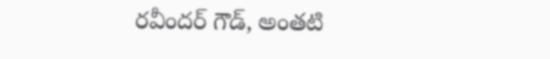రవీందర్ గౌడ్, అంతటి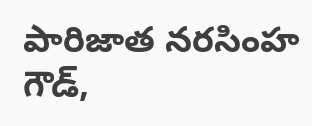పారిజాత నరసింహ గౌడ్,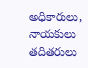అధికారులు, నాయకులు తదితరులు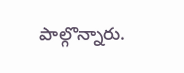పాల్గొన్నారు.